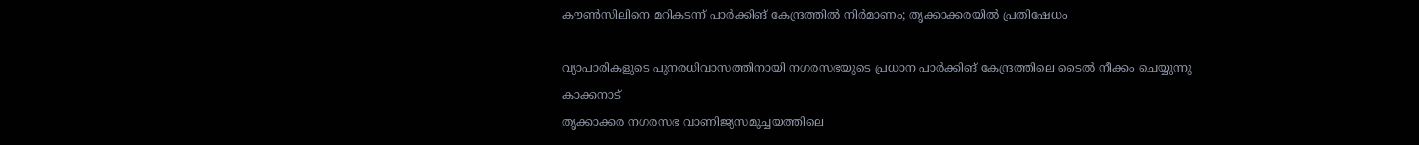കൗൺസിലിനെ മറികടന്ന് പാർക്കിങ് കേന്ദ്രത്തിൽ നിർമാണം; തൃക്കാക്കരയിൽ പ്രതിഷേധം

വ്യാപാരികളുടെ പുനരധിവാസത്തിനായി നഗരസഭയുടെ പ്രധാന പാർക്കിങ് കേന്ദ്രത്തിലെ ടൈൽ നീക്കം ചെയ്യുന്നു
കാക്കനാട്
തൃക്കാക്കര നഗരസഭ വാണിജ്യസമുച്ചയത്തിലെ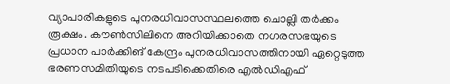വ്യാപാരികളുടെ പുനരധിവാസസ്ഥലത്തെ ചൊല്ലി തർക്കം രൂക്ഷം. കൗൺസിലിനെ അറിയിക്കാതെ നഗരസഭയുടെ പ്രധാന പാർക്കിങ് കേന്ദ്രം പുനരധിവാസത്തിനായി ഏറ്റെടുത്ത ഭരണസമിതിയുടെ നടപടിക്കെതിരെ എൽഡിഎഫ്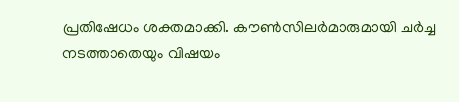പ്രതിഷേധം ശക്തമാക്കി. കൗൺസിലർമാരുമായി ചർച്ച നടത്താതെയും വിഷയം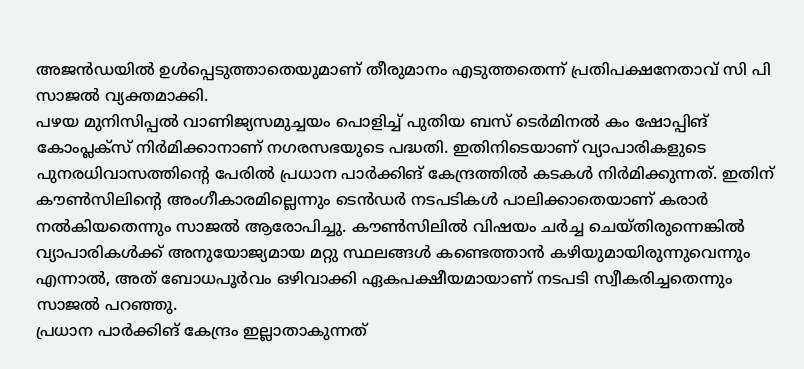അജൻഡയിൽ ഉൾപ്പെടുത്താതെയുമാണ് തീരുമാനം എടുത്തതെന്ന് പ്രതിപക്ഷനേതാവ് സി പി സാജൽ വ്യക്തമാക്കി.
പഴയ മുനിസിപ്പൽ വാണിജ്യസമുച്ചയം പൊളിച്ച് പുതിയ ബസ് ടെർമിനൽ കം ഷോപ്പിങ് കോംപ്ലക്സ് നിർമിക്കാനാണ് നഗരസഭയുടെ പദ്ധതി. ഇതിനിടെയാണ് വ്യാപാരികളുടെ പുനരധിവാസത്തിന്റെ പേരിൽ പ്രധാന പാർക്കിങ് കേന്ദ്രത്തിൽ കടകൾ നിർമിക്കുന്നത്. ഇതിന് കൗൺസിലിന്റെ അംഗീകാരമില്ലെന്നും ടെൻഡർ നടപടികൾ പാലിക്കാതെയാണ് കരാർ നൽകിയതെന്നും സാജൽ ആരോപിച്ചു. കൗൺസിലിൽ വിഷയം ചർച്ച ചെയ്തിരുന്നെങ്കിൽ വ്യാപാരികൾക്ക് അനുയോജ്യമായ മറ്റു സ്ഥലങ്ങൾ കണ്ടെത്താൻ കഴിയുമായിരുന്നുവെന്നും എന്നാൽ, അത് ബോധപൂർവം ഒഴിവാക്കി ഏകപക്ഷീയമായാണ് നടപടി സ്വീകരിച്ചതെന്നും സാജൽ പറഞ്ഞു.
പ്രധാന പാർക്കിങ് കേന്ദ്രം ഇല്ലാതാകുന്നത്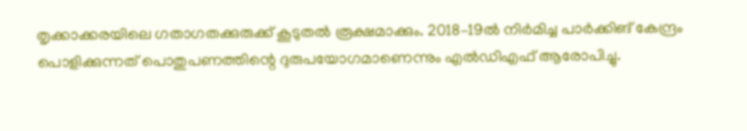തൃക്കാക്കരയിലെ ഗതാഗതക്കുരുക്ക് കൂടുതൽ രൂക്ഷമാക്കും. 2018–19ൽ നിർമിച്ച പാർക്കിങ് കേന്ദ്രം പൊളിക്കുന്നത് പൊതുപണത്തിന്റെ ദുരുപയോഗമാണെന്നും എൽഡിഎഫ് ആരോപിച്ചു.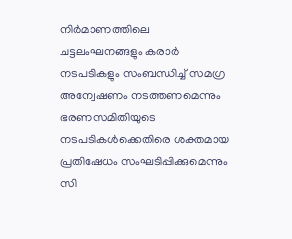നിർമാണത്തിലെ ചട്ടലംഘനങ്ങളും കരാർ നടപടികളും സംബന്ധിച്ച് സമഗ്ര അന്വേഷണം നടത്തണമെന്നും ഭരണസമിതിയുടെ നടപടികൾക്കെതിരെ ശക്തമായ പ്രതിഷേധം സംഘടിപ്പിക്കുമെന്നും സി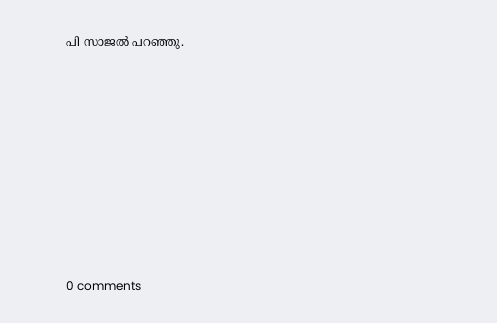പി സാജൽ പറഞ്ഞു.










0 comments